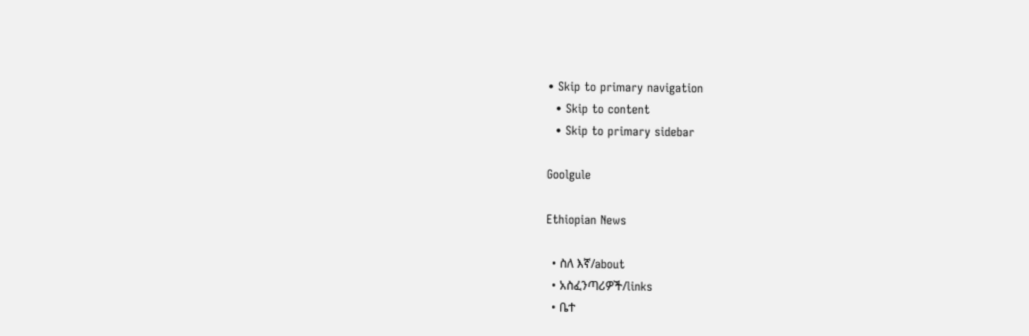• Skip to primary navigation
  • Skip to content
  • Skip to primary sidebar

Goolgule

Ethiopian News

  • ስለ እኛ/about
  • አስፈንጣሪዎች/links
  • ቤተ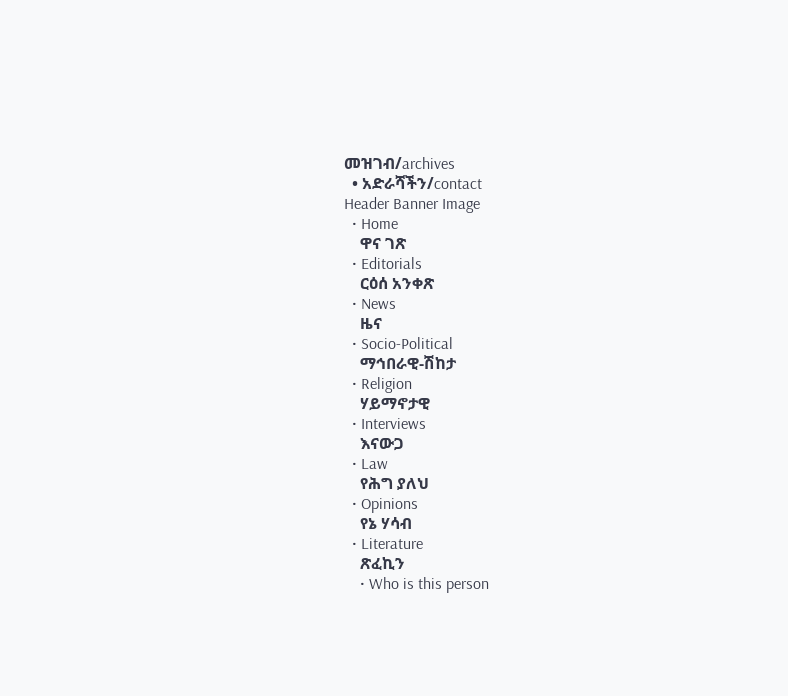መዝገብ/archives
  • አድራሻችን/contact
Header Banner Image
  • Home
    ዋና ገጽ
  • Editorials
    ርዕሰ አንቀጽ
  • News
    ዜና
  • Socio-Political
    ማኅበራዊ-ሽከታ
  • Religion
    ሃይማኖታዊ
  • Interviews
    እናውጋ
  • Law
    የሕግ ያለህ
  • Opinions
    የኔ ሃሳብ
  • Literature
    ጽፈኪን
    • Who is this person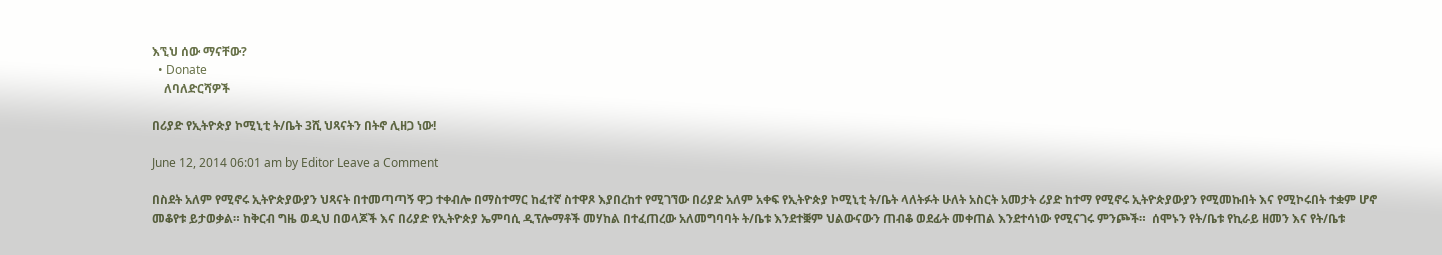እኚህ ሰው ማናቸው?
  • Donate
    ለባለድርሻዎች

በሪያድ የኢትዮጵያ ኮሚኒቲ ት/ቤት 3ሺ ህጻናትን በትኖ ሊዘጋ ነው!

June 12, 2014 06:01 am by Editor Leave a Comment

በስደት አለም የሚኖሩ ኢትዮጵያውያን ህጻናት በተመጣጣኝ ዋጋ ተቀብሎ በማስተማር ከፈተኛ ስተዋጾ እያበረከተ የሚገኘው በሪያድ አለም አቀፍ የኢትዮጵያ ኮሚኒቲ ት/ቤት ላለትፉት ሁለት አስርት አመታት ሪያድ ከተማ የሚኖሩ ኢትዮጵያውያን የሚመኩበት እና የሚኮሩበት ተቋም ሆኖ መቆየቱ ይታወቃል። ከቅርብ ግዜ ወዲህ በወላጆች እና በሪያድ የኢትዮጵያ ኤምባሲ ዲፕሎማቶች መሃከል በተፈጠረው አለመግባባት ት/ቤቱ እንደተቛም ህልውናውን ጠብቆ ወደፊት መቀጠል እንደተሳነው የሚናገሩ ምንጮች።  ሰሞኑን የት/ቤቱ የኪራይ ዘመን እና የት/ቤቱ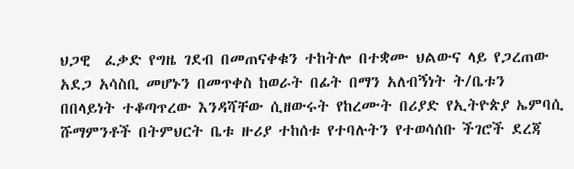ህጋዊ  ፈቃድ የግዜ ገደብ በመጠናቀቁን ተከትሎ በተቋሙ ህልውና ላይ የጋረጠው አደጋ አሳስቢ መሆኑን በመጥቀስ ከወራት በፊት በማን አለብኝነት ት/ቤቱን በበላይነት ተቆጣጥረው እንዳሻቸው ሲዘውሩት የከረሙት በሪያድ የኢትዮጵያ ኤምባሲ ሹማምንቶች በትምህርት ቤቱ ዙሪያ ተከሰቱ የተባሉትን የተወሳሰቡ ችገሮች ደረጃ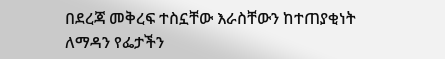በደረጃ መቅረፍ ተስኗቸው እራስቸውን ከተጠያቂነት ለማዳን የፌታችን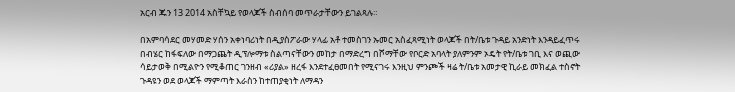አርብ ጁን 13 2014 አስቸኳይ የወላጆች ስብሰባ መጥራታቸውን ይገልጻሉ።

በአምባሳደር መሃመድ ሃሰን አቀነባሪነት በዲያስፖራው ሃላፊ አቶ ተመስገን ኡመር አስፈጻሚነት ወላጆች በት/ቤቱ ጉዳይ አንድነት እንዳይፈጥሩ በብሄር ከፋፍለው በማጋጨት ዲፕሎማቱ ስልጣናቸውን መከታ በማድረግ በሾማቸው የቦርድ አባላት ያለምንም ኦዴት የት/ቤቱ ገቢ እና ወጪው ሳይታወቅ በሚልዮን የሚቆጠር ገንዘብ «ሪያል» ዘረፋ እንደተፈፀመበት የሚናገሩ እንዚህ ምንጮች ዛሬ ት/ቤቱ አመታዊ ኪራይ መክፈል ተስኖት ጉዳዩን ወደ ወላጆች ማምጣት እራስን ከተጠያቂነት ለማዳን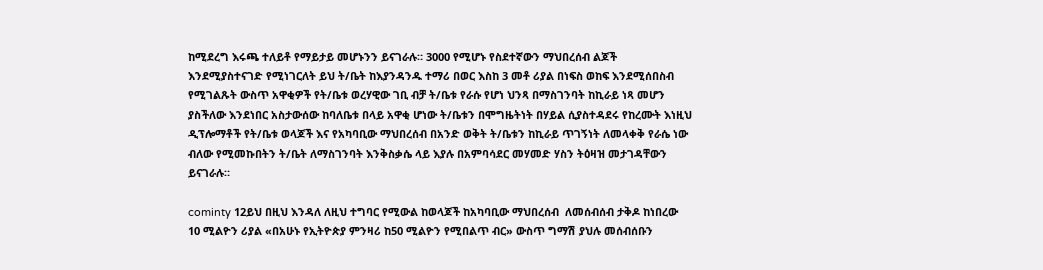ከሚደረግ እሩጫ ተለይቶ የማይታይ መሆኑንን ይናገራሉ። 3000 የሚሆኑ የስደተኛውን ማህበረሰብ ልጆች እንደሚያስተናገድ የሚነገርለት ይህ ት/ቤት ከእያንዳንዱ ተማሪ በወር እስከ 3 መቶ ሪያል በነፍስ ወከፍ እንደሚሰበስብ የሚገልጹት ውስጥ አዋቂዎች የት/ቤቱ ወረሃዊው ገቢ ብቻ ት/ቤቱ የራሱ የሆነ ህንጻ በማስገንባት ከኪራይ ነጻ መሆን ያስችለው እንደነበር አስታውሰው ከባለቤቱ በላይ አዋቂ ሆነው ት/ቤቱን በሞግዜትነት በሃይል ሲያስተዳደሩ የከረሙት እነዚህ ዲፕሎማቶች የት/ቤቱ ወላጆች እና የአካባቢው ማህበረሰብ በአንድ ወቅት ት/ቤቱን ከኪራይ ጥገኝነት ለመላቀቅ የራሴ ነው ብለው የሚመኩበትን ት/ቤት ለማስገንባት እንቅስቃሴ ላይ እያሉ በአምባሳደር መሃመድ ሃስን ትዕዛዝ መታገዳቸውን ይናገራሉ።

cominty 12ይህ በዚህ እንዳለ ለዚህ ተግባር የሚውል ከወላጆች ከአካባቢው ማህበረሰብ  ለመሰብሰብ ታቅዶ ከነበረው 10 ሚልዮን ሪያል «በአሁኑ የኢትዮጵያ ምንዛሪ ከ50 ሚልዮን የሚበልጥ ብር» ውስጥ ግማሽ ያህሉ መሰብሰቡን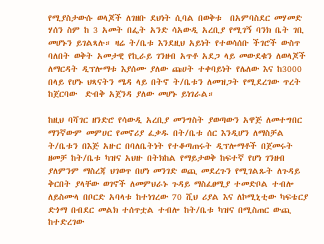የሚያስታውሱ ወላጆች ለገዘቡ ደህነት ሲባል በወቅቱ  በአምባስደር መሃመድ ሃሰን ስም ከ 3 አመት በፌት አንድ ሳአውዲ አረቢያ የሚገኝ ባንክ ቤት ገቢ መሆኑን ይገልጻሉ። ዛሬ ት/ቤቱ እንደዚህ አይነት የተወሳሰቡ ችገሮች ውስጥ ባለበት ወቅት አመታዊ የኪራይ ገንዘብ አጥቶ አደጋ ላይ መውደቁን ለወላጆች ለማርዳት ዲፕሎማቱ እያሰሙ ያለው ጩሀት ተቀባይነት የሌለው እና ከ3000 በላይ የሆኑ ህጻናትን ሜዳ ላይ በትኖ ት/ቤቱን ለመዝጋት የሚደረገው ጥረት ከጀርባው  ድብቅ አጀንዳ ያለው መሆኑ ይነገራል።

ከዚህ ባሻገር ዘንድሮ የሳውዲ አረቢያ መንግስት ያወጣውን አዋጅ ለመተግበር  ማንኛውም መምሀር የመኖሪያ ፈቃዱ በት/ቤቱ ሰር እንዲሆን ለማስቻል ት/ቤቱን በእጅ አዙር በባለቤትነት የተቆጣጠሩት ዲፕሎማቶች በጀመሩት ዘመቻ ከት/ቤቱ ካዝና አህዙ በትክከል የማይታወቅ ከፍተኛ የሆነ ገንዘብ ያለምንም ማስረጃ ህገወጥ በሆነ መንገድ ወጪ መደረጉን የሚገልጹት ለጉዳይ ቅርበት ያላቸው ወገኖች ለመምህራኑ ጉዳይ ማስፈፀሚያ ተመድቦል ተብሎ ለይስሙላ በቦርድ አባላቱ ከተነገረው 70 ሺህ ሪያል እና ለኮሚኒቲው ካፍቴርያ ድጎማ በብደር መልክ ተሰጥቷል ተብሎ ከት/ቤቱ ካዝና በሚስጠር ውጪ ከተድረገው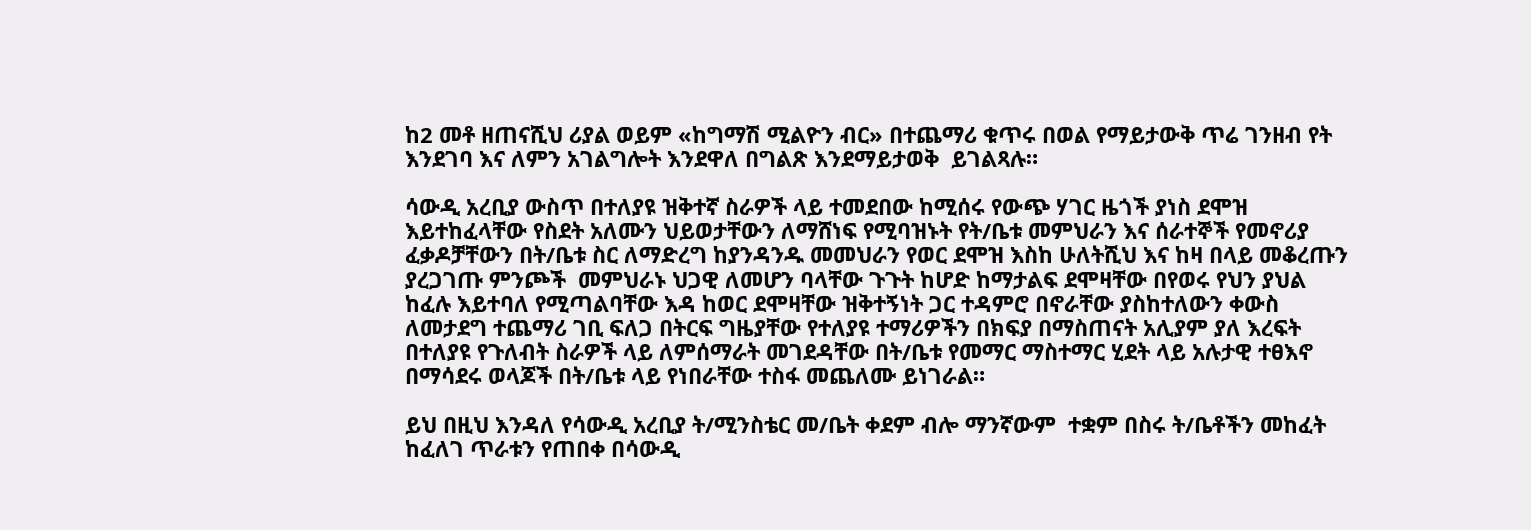ከ2 መቶ ዘጠናሺህ ሪያል ወይም «ከግማሽ ሚልዮን ብር» በተጨማሪ ቁጥሩ በወል የማይታውቅ ጥሬ ገንዘብ የት እንደገባ እና ለምን አገልግሎት እንደዋለ በግልጽ እንደማይታወቅ  ይገልጻሉ።

ሳውዲ አረቢያ ውስጥ በተለያዩ ዝቅተኛ ስራዎች ላይ ተመደበው ከሚሰሩ የውጭ ሃገር ዜጎች ያነስ ደሞዝ እይተከፈላቸው የስደት አለሙን ህይወታቸውን ለማሸነፍ የሚባዝኑት የት/ቤቱ መምህራን እና ሰራተኞች የመኖሪያ ፈቃዶቻቸውን በት/ቤቱ ስር ለማድረግ ከያንዳንዱ መመህራን የወር ደሞዝ እስከ ሁለትሺህ እና ከዛ በላይ መቆረጡን ያረጋገጡ ምንጮች  መምህራኑ ህጋዊ ለመሆን ባላቸው ጉጉት ከሆድ ከማታልፍ ደሞዛቸው በየወሩ የህን ያህል ከፈሉ እይተባለ የሚጣልባቸው እዳ ከወር ደሞዛቸው ዝቅተኝነት ጋር ተዳምሮ በኖራቸው ያስከተለውን ቀውስ ለመታደግ ተጨማሪ ገቢ ፍለጋ በትርፍ ግዜያቸው የተለያዩ ተማሪዎችን በክፍያ በማስጠናት አሊያም ያለ እረፍት በተለያዩ የጉለብት ስራዎች ላይ ለምሰማራት መገደዳቸው በት/ቤቱ የመማር ማስተማር ሂደት ላይ አሉታዊ ተፀእኖ በማሳደሩ ወላጆች በት/ቤቱ ላይ የነበራቸው ተስፋ መጨለሙ ይነገራል።

ይህ በዚህ እንዳለ የሳውዲ አረቢያ ት/ሚንስቴር መ/ቤት ቀደም ብሎ ማንኛውም  ተቋም በስሩ ት/ቤቶችን መከፈት ከፈለገ ጥራቱን የጠበቀ በሳውዲ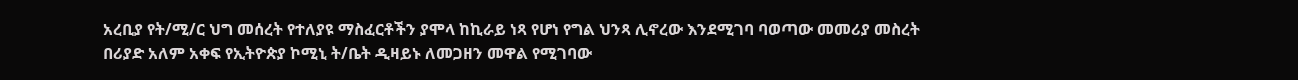አረቢያ የት/ሚ/ር ህግ መሰረት የተለያዩ ማስፈርቶችን ያሞላ ከኪራይ ነጻ የሆነ የግል ህንጻ ሊኖረው እንደሚገባ ባወጣው መመሪያ መስረት በሪያድ አለም አቀፍ የኢትዮጵያ ኮሚኒ ት/ቤት ዲዛይኑ ለመጋዘን መዋል የሚገባው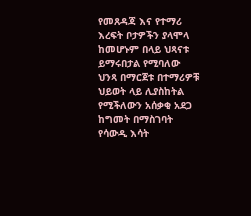የመጸዳጃ እና የተማሪ እረፍት ቦታዎችን ያላሞላ ከመሆኑም በላይ ህጻናቱ ይማሩበታል የሚባለው ህንጻ በማርጀቱ በተማሪዎቹ ህይወት ላይ ሊያስከትል የሚችለውን አሰቃቂ አደጋ ከግመት በማስገባት የሳውዲ እሳት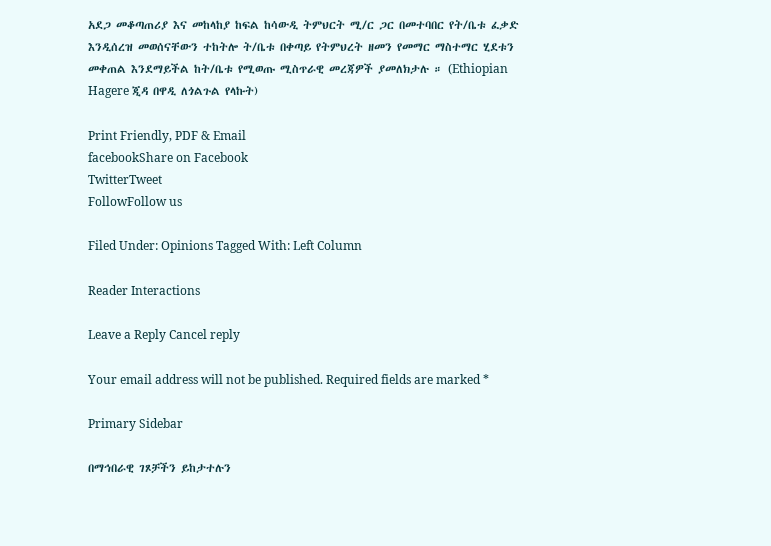አደጋ መቆጣጠሪያ እና መከላከያ ከፍል ከሳውዲ ትምህርት ሚ/ር ጋር በመተባበር የት/ቤቱ ፈቃድ እንዲሰረዝ መወሰናቸውን ተከትሎ ት/ቤቱ በቀጣይ የትምህረት ዘመን የመማር ማስተማር ሂደቱን መቀጠል እንደማይችል ከት/ቤቱ የሚወጡ ሚስጥራዊ መረጃዎች ያመለክታሉ ። (Ethiopian Hagere ጂዳ በዋዲ ለጎልጉል የላኩት)

Print Friendly, PDF & Email
facebookShare on Facebook
TwitterTweet
FollowFollow us

Filed Under: Opinions Tagged With: Left Column

Reader Interactions

Leave a Reply Cancel reply

Your email address will not be published. Required fields are marked *

Primary Sidebar

በማኅበራዊ ገጾቻችን ይከታተሉን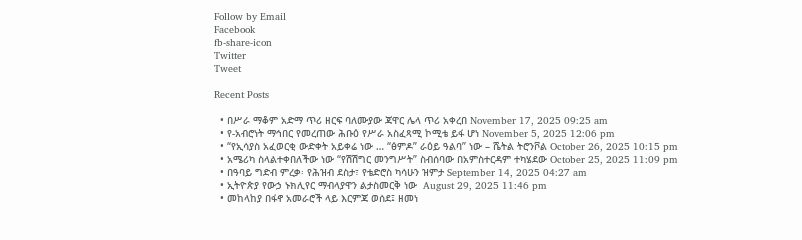Follow by Email
Facebook
fb-share-icon
Twitter
Tweet

Recent Posts

  • በሥራ ማቆም አድማ ጥሪ ዘርፍ ባለሙያው ጃዋር ሌላ ጥሪ አቀረበ November 17, 2025 09:25 am
  • የ-አብሮነት ማኅበር የመረጠው ሕቡዕ የሥራ አስፈጻሚ ኮሚቴ ይፋ ሆነ November 5, 2025 12:06 pm
  • “የኢሳያስ አፈወርቂ ውድቀት አይቀሬ ነው … “ፅምዶ” ራዕይ ዓልባ” ነው – ሼትል ትሮንቮል October 26, 2025 10:15 pm
  • አሜሪካ ስላልተቀበለችው ነው “የሽሽግር መንግሥት” ስብሰባው በአምስተርዳም ተካሄደው October 25, 2025 11:09 pm
  • በዓባይ ግድብ ምረቃ፡ የሕዝብ ደስታ፣ የቴድሮስ ካሳሁን ዝምታ September 14, 2025 04:27 am
  • ኢትዮጵያ የውኃ ኑክሊየር ማብላያዋን ልታስመርቅ ነው  August 29, 2025 11:46 pm
  • መከላከያ በፋኖ አመራሮች ላይ እርምጃ ወሰደ፤ ዘመነ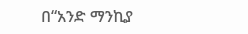በ“አንድ ማንኪያ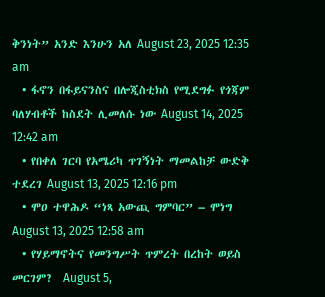ቅንነት” አንድ እንሁን አለ August 23, 2025 12:35 am
  • ፋኖን በፋይናንስና በሎጂስቲክስ የሚደግፉ የጎጃም ባለሃብቶች ከስደት ሊመለሱ ነው August 14, 2025 12:42 am
  • የበቀለ ገርባ የአሜሪካ ጥገኝነት ማመልከቻ ውድቅ ተደረገ August 13, 2025 12:16 pm
  • ሞዐ ተዋሕዶ “ነጻ አውጪ ግምባር” – ሞነግ August 13, 2025 12:58 am
  • የሃይማኖትና የመንግሥት ጥምረት በረከት ወይስ መርገም?  August 5,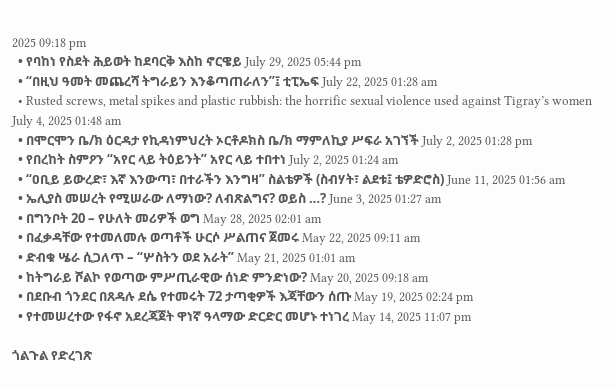2025 09:18 pm
  • የባከነ የስደት ሕይወት ከደባርቅ እስከ ኖርዌይ July 29, 2025 05:44 pm
  • “በዚህ ዓመት መጨረሻ ትግራይን እንቆጣጠራለን”፤ ቲፒኤፍ July 22, 2025 01:28 am
  • Rusted screws, metal spikes and plastic rubbish: the horrific sexual violence used against Tigray’s women July 4, 2025 01:48 am
  • በሞርሞን ቤ/ክ ዕርዳታ የኪዳነምህረት ኦርቶዶክስ ቤ/ክ ማምለኪያ ሥፍራ አገኘች July 2, 2025 01:28 pm
  • የበረከት ስምዖን “አየር ላይ ትዕይንት” አየር ላይ ተበተነ July 2, 2025 01:24 am
  • “ዐቢይ ይውረድ፣ እኛ እንውጣ፣ በተራችን እንግዛ” ስልቴዎች (ስብሃት፣ ልደቱ፤ ቴዎድሮስ) June 11, 2025 01:56 am
  • ኤሊያስ መሠረት የሚሠራው ለማነው? ለብጽልግና? ወይስ …? June 3, 2025 01:27 am
  • በግንቦት 20 – የሁለት መሪዎች ወግ May 28, 2025 02:01 am
  • በፈቃዳቸው የተመለመሉ ወጣቶች ሁርሶ ሥልጠና ጀመሩ May 22, 2025 09:11 am
  • ድብቁ ሤራ ሲጋለጥ – “ሦስትን ወደ አራት” May 21, 2025 01:01 am
  • ከትግራይ ሾልኮ የወጣው ምሥጢራዊው ሰነድ ምንድነው? May 20, 2025 09:18 am
  • በደቡብ ጎንደር በጸዳሉ ደሴ የተመሩት 72 ታጣቂዎች እጃቸውን ሰጡ May 19, 2025 02:24 pm
  • የተመሠረተው የፋኖ አደረጃጀት ዋነኛ ዓላማው ድርድር መሆኑ ተነገረ May 14, 2025 11:07 pm

ጎልጉል የድረገጽ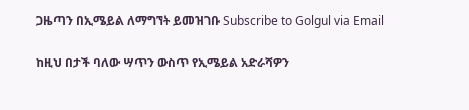ጋዜጣን በኢሜይል ለማግኘት ይመዝገቡ Subscribe to Golgul via Email

ከዚህ በታች ባለው ሣጥን ውስጥ የኢሜይል አድራሻዎን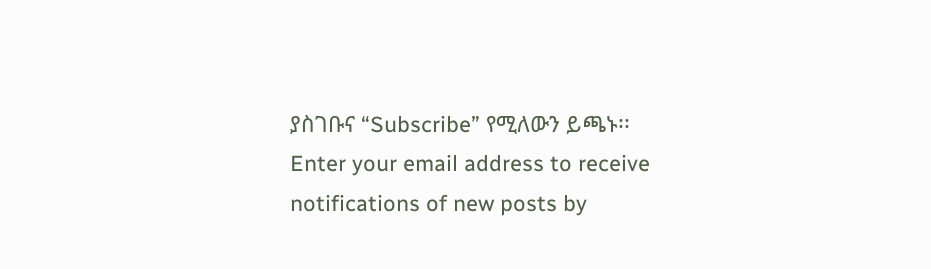ያስገቡና “Subscribe” የሚለውን ይጫኑ፡፡
Enter your email address to receive notifications of new posts by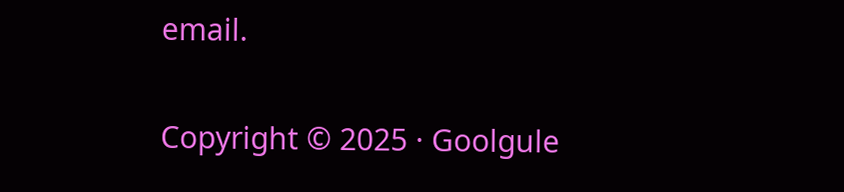email.

Copyright © 2025 · Goolgule